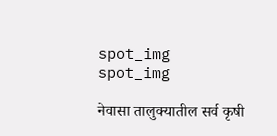spot_img
spot_img

नेवासा तालुक्यातील सर्व कृषी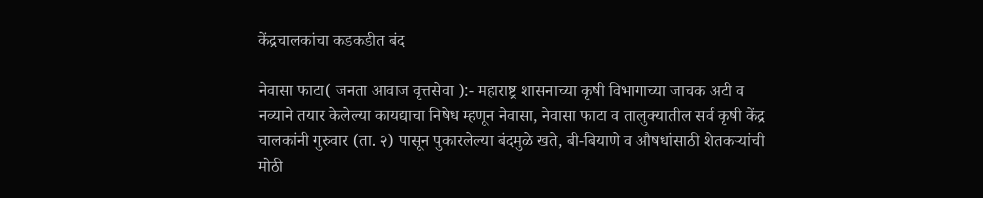केंद्रचालकांचा कडकडीत बंद

नेवासा फाटा( जनता आवाज वृत्तसेवा ):- महाराष्ट्र शासनाच्या कृषी विभागाच्या जाचक अटी व नव्याने तयार केलेल्या कायद्याचा निषेध म्हणून नेवासा, नेवासा फाटा व तालुक्यातील सर्व कृषी केंद्र चालकांनी गुरुवार (ता. २) पासून पुकारलेल्या बंदमुळे खते, बी-बियाणे व औषधांसाठी शेतकऱ्यांची मोठी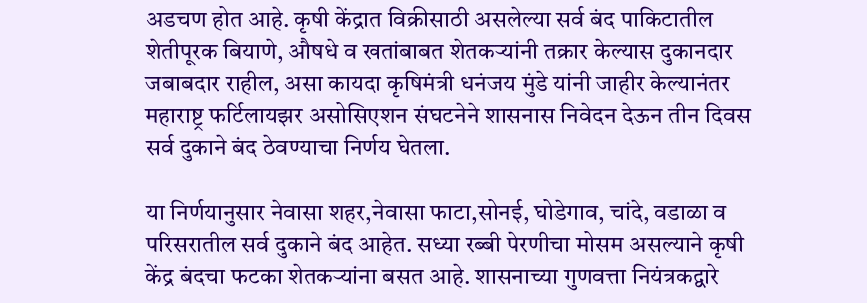अडचण होत आहे. कृषी केंद्रात विक्रीसाठी असलेल्या सर्व बंद पाकिटातील शेतीपूरक बियाणे, औषधे व खतांबाबत शेतकऱ्यांनी तक्रार केल्यास दुकानदार जबाबदार राहील, असा कायदा कृषिमंत्री धनंजय मुंडे यांनी जाहीर केल्यानंतर महाराष्ट्र फर्टिलायझर असोसिएशन संघटनेने शासनास निवेदन देऊन तीन दिवस सर्व दुकाने बंद ठेवण्याचा निर्णय घेतला.

या निर्णयानुसार नेवासा शहर,नेवासा फाटा,सोनई, घोडेगाव, चांदे, वडाळा व परिसरातील सर्व दुकाने बंद आहेत. सध्या रब्बी पेरणीचा मोसम असल्याने कृषी केंद्र बंदचा फटका शेतकऱ्यांना बसत आहे. शासनाच्या गुणवत्ता नियंत्रकद्वारे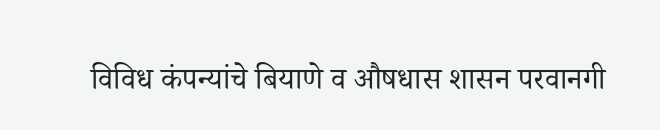विविध कंपन्यांचे बियाणे व औषधास शासन परवानगी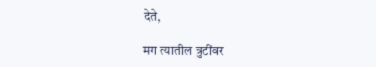देते,

मग त्यातील त्रुटींवर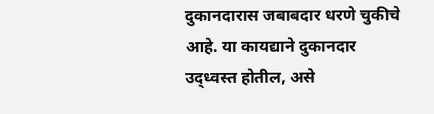दुकानदारास जबाबदार धरणे चुकीचे आहे. या कायद्याने दुकानदार उद्ध्वस्त होतील, असे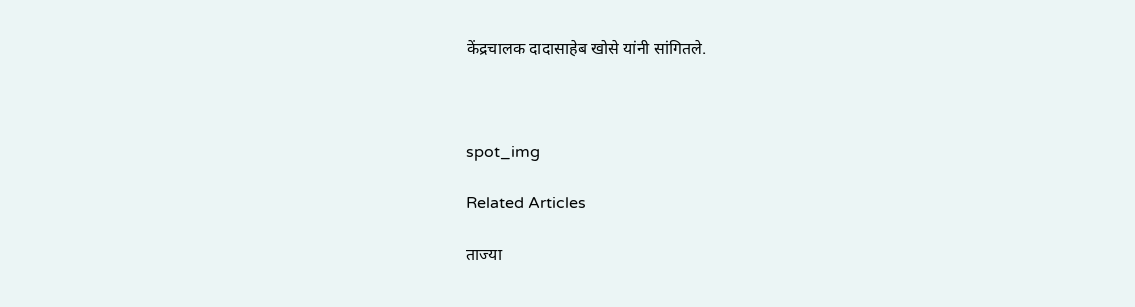केंद्रचालक दादासाहेब खोसे यांनी सांगितले.



spot_img

Related Articles

ताज्या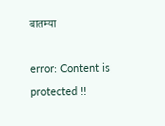बातम्या

error: Content is protected !!